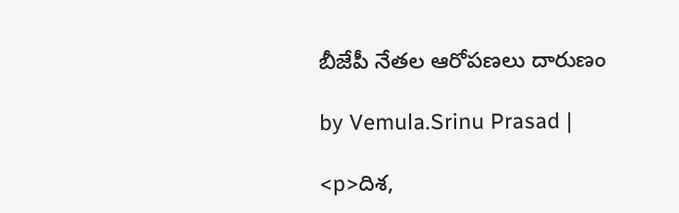బీజేపీ నేతల ఆరోపణలు దారుణం

by Vemula.Srinu Prasad |

<p>దిశ,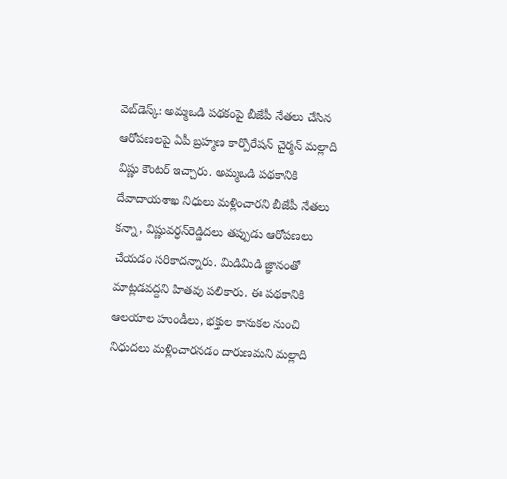వెబ్‌డెస్క్: అమ్మఒడి పథకంపై బీజేపీ నేతలు చేసిన ఆరోపణలపై ఏపీ బ్రహ్మణ కార్పొరేషన్ చైర్మన్ మల్లాది విష్ణు కౌంటర్ ఇచ్చారు. అమ్మఒడి పథకానికి దేవాదాయశాఖ నిధులు మళ్లించారని బీజేపీ నేతలు కన్నా, విష్ణువర్ధన్‌రెడ్డిదలు తప్పుడు ఆరోపణలు చేయడం సరికాదన్నారు. మిడిమిడి జ్ఞానంతో మాట్లడవద్దని హితవు పలికారు. ఈ పథకానికి ఆలయాల హుండీలు, భక్తుల కానుకల నుంచి నిధుదలు మళ్లించారనడం దారుణమని మల్లాది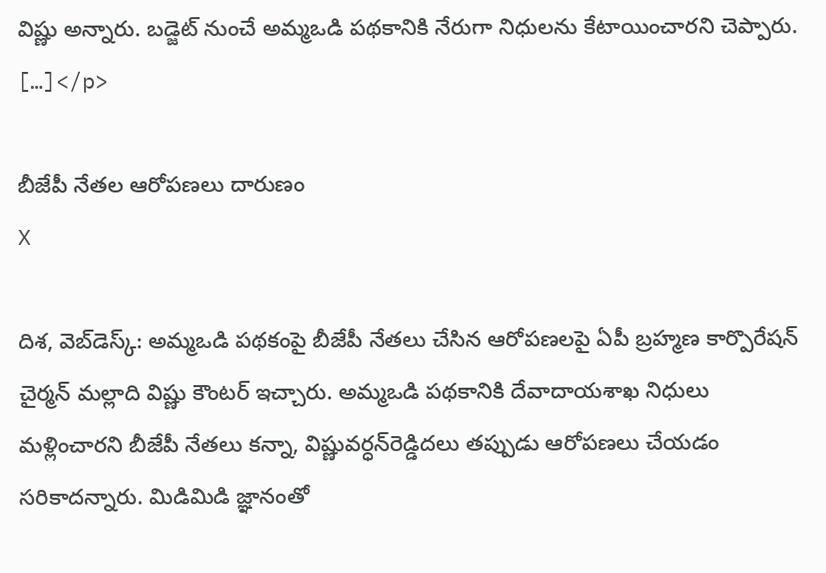విష్ణు అన్నారు. బడ్జెట్ నుంచే అమ్మఒడి పథకానికి నేరుగా నిధులను కేటాయించారని చెప్పారు. […]</p>

బీజేపీ నేతల ఆరోపణలు దారుణం
X

దిశ, వెబ్‌డెస్క్: అమ్మఒడి పథకంపై బీజేపీ నేతలు చేసిన ఆరోపణలపై ఏపీ బ్రహ్మణ కార్పొరేషన్ చైర్మన్ మల్లాది విష్ణు కౌంటర్ ఇచ్చారు. అమ్మఒడి పథకానికి దేవాదాయశాఖ నిధులు మళ్లించారని బీజేపీ నేతలు కన్నా, విష్ణువర్ధన్‌రెడ్డిదలు తప్పుడు ఆరోపణలు చేయడం సరికాదన్నారు. మిడిమిడి జ్ఞానంతో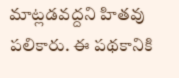మాట్లడవద్దని హితవు పలికారు. ఈ పథకానికి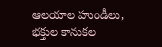ఆలయాల హుండీలు, భక్తుల కానుకల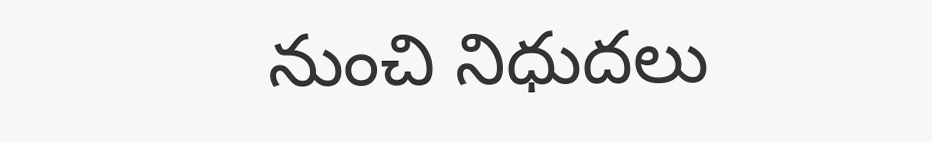నుంచి నిధుదలు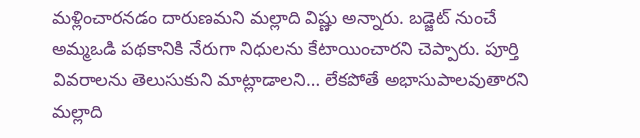మళ్లించారనడం దారుణమని మల్లాది విష్ణు అన్నారు. బడ్జెట్ నుంచే అమ్మఒడి పథకానికి నేరుగా నిధులను కేటాయించారని చెప్పారు. పూర్తి వివరాలను తెలుసుకుని మాట్లాడాలని… లేకపోతే అభాసుపాలవుతారని మల్లాది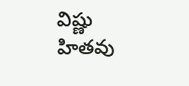విష్ణు హితవు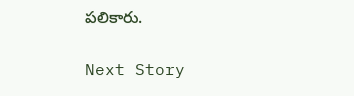పలికారు.

Next Story